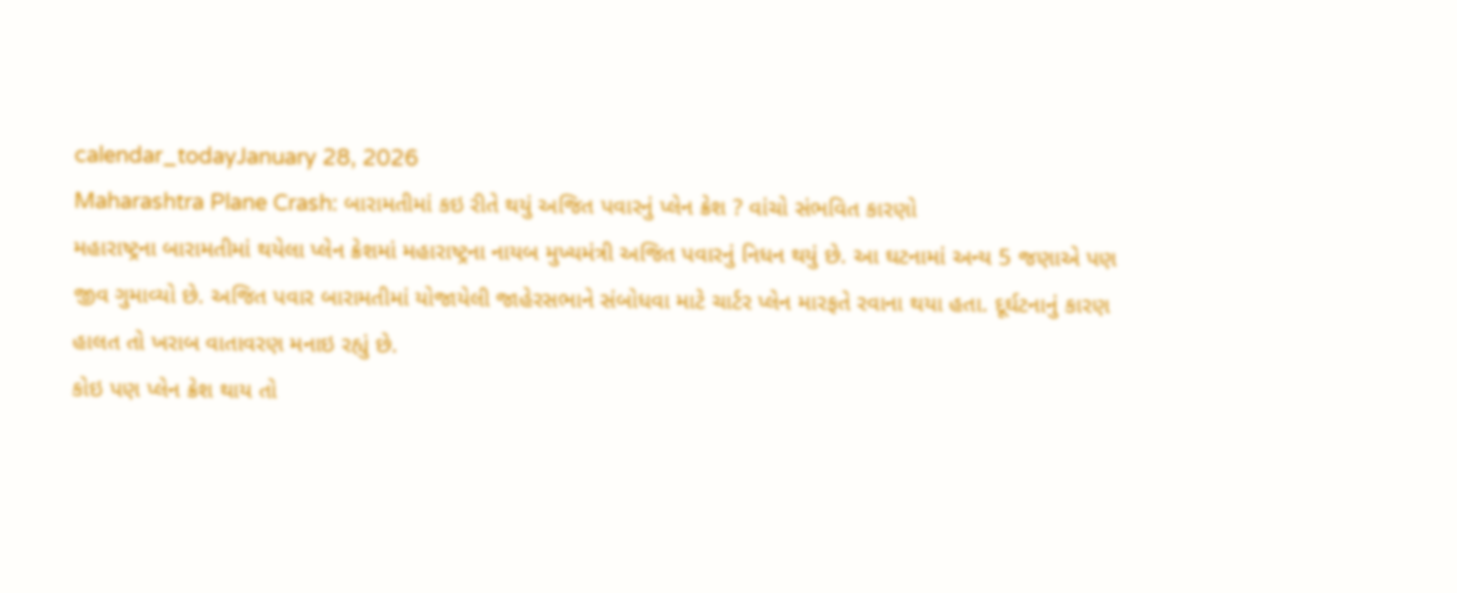calendar_todayJanuary 28, 2026
Maharashtra Plane Crash: બારામતીમાં કઇ રીતે થયું અજિત પવારનું પ્લેન ક્રેશ ? વાંચો સંભવિત કારણો
મહારાષ્ટ્રના બારામતીમાં થયેલા પ્લેન ક્રેશમાં મહારાષ્ટ્રના નાયબ મુખ્યમંત્રી અજિત પવારનું નિધન થયું છે. આ ઘટનામાં અન્ય 5 જણાએ પણ જીવ ગુમાવ્યો છે. અજિત પવાર બારામતીમાં યોજાયેલી જાહેરસભાને સંબોધવા માટે ચાર્ટર પ્લેન મારફતે રવાના થયા હતા. દૂર્ઘટનાનું કારણ હાલત તો ખરાબ વાતાવરણ મનાઇ રહ્યું છે.
કોઇ પણ પ્લેન ક્રેશ થાય તો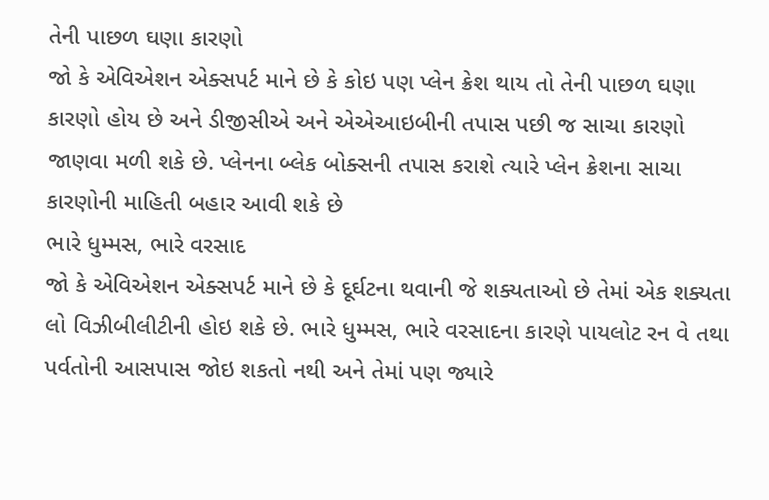તેની પાછળ ઘણા કારણો
જો કે એવિએશન એક્સપર્ટ માને છે કે કોઇ પણ પ્લેન ક્રેશ થાય તો તેની પાછળ ઘણા કારણો હોય છે અને ડીજીસીએ અને એએઆઇબીની તપાસ પછી જ સાચા કારણો જાણવા મળી શકે છે. પ્લેનના બ્લેક બોક્સની તપાસ કરાશે ત્યારે પ્લેન ક્રેશના સાચા કારણોની માહિતી બહાર આવી શકે છે
ભારે ધુમ્મસ, ભારે વરસાદ
જો કે એવિએશન એક્સપર્ટ માને છે કે દૂર્ઘટના થવાની જે શક્યતાઓ છે તેમાં એક શક્યતા લો વિઝીબીલીટીની હોઇ શકે છે. ભારે ધુમ્મસ, ભારે વરસાદના કારણે પાયલોટ રન વે તથા પર્વતોની આસપાસ જોઇ શકતો નથી અને તેમાં પણ જ્યારે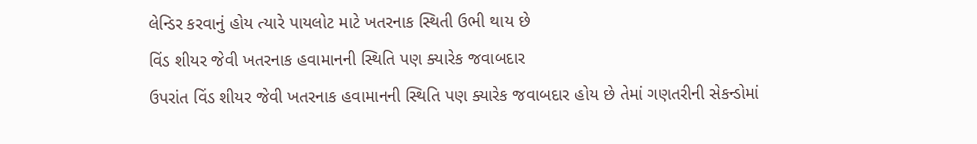લેન્ડિર કરવાનું હોય ત્યારે પાયલોટ માટે ખતરનાક સ્થિતી ઉભી થાય છે
વિંડ શીયર જેવી ખતરનાક હવામાનની સ્થિતિ પણ ક્યારેક જવાબદાર
ઉપરાંત વિંડ શીયર જેવી ખતરનાક હવામાનની સ્થિતિ પણ ક્યારેક જવાબદાર હોય છે તેમાં ગણતરીની સેકન્ડોમાં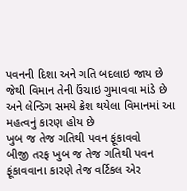પવનની દિશા અને ગતિ બદલાઇ જાય છે જેથી વિમાન તેની ઉંચાઇ ગુમાવવા માંડે છે અને લેન્ડિગ સમયે ક્રેશ થયેલા વિમાનમાં આ મહત્વનું કારણ હોય છે
ખુબ જ તેજ ગતિથી પવન ફૂંકાવવો
બીજી તરફ ખુબ જ તેજ ગતિથી પવન ફૂંકાવવાના કારણે તેજ વર્ટિકલ એર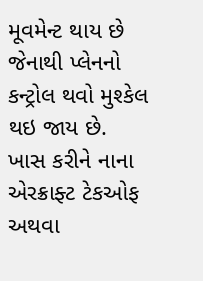મૂવમેન્ટ થાય છે જેનાથી પ્લેનનો કન્ટ્રોલ થવો મુશ્કેલ થઇ જાય છે. ખાસ કરીને નાના એરક્રાફ્ટ ટેકઓફ અથવા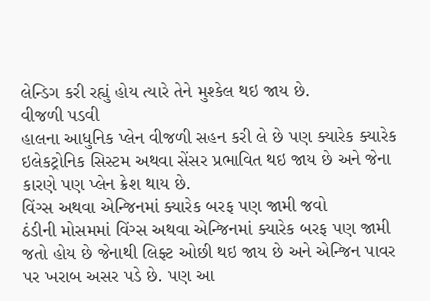લેન્ડિગ કરી રહ્યું હોય ત્યારે તેને મુશ્કેલ થઇ જાય છે.
વીજળી પડવી
હાલના આધુનિક પ્લેન વીજળી સહન કરી લે છે પણ ક્યારેક ક્યારેક ઇલેકટ્રોનિક સિસ્ટમ અથવા સેંસર પ્રભાવિત થઇ જાય છે અને જેના કારણે પણ પ્લેન ક્રેશ થાય છે.
વિંગ્સ અથવા એન્જિનમાં ક્યારેક બરફ પણ જામી જવો
ઠંડીની મોસમમાં વિંગ્સ અથવા એન્જિનમાં ક્યારેક બરફ પણ જામી જતો હોય છે જેનાથી લિફ્ટ ઓછી થઇ જાય છે અને એન્જિન પાવર પર ખરાબ અસર પડે છે. પણ આ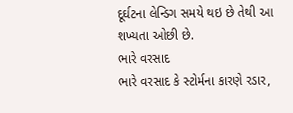દૂર્ઘટના લેન્ડિગ સમયે થઇ છે તેથી આ શખ્યતા ઓછી છે.
ભારે વરસાદ
ભારે વરસાદ કે સ્ટોર્મના કારણે રડાર,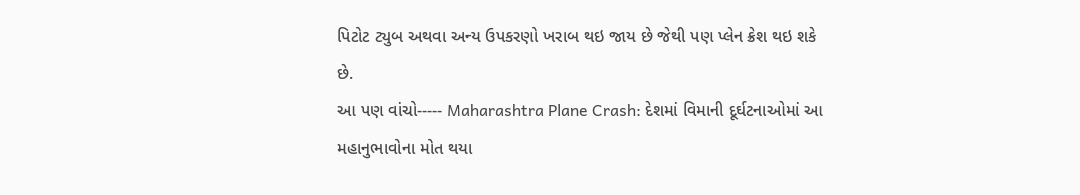પિટોટ ટ્યુબ અથવા અન્ય ઉપકરણો ખરાબ થઇ જાય છે જેથી પણ પ્લેન ક્રેશ થઇ શકે છે.
આ પણ વાંચો----- Maharashtra Plane Crash: દેશમાં વિમાની દૂર્ઘટનાઓમાં આ મહાનુભાવોના મોત થયા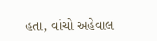હતા, વાંચો અહેવાલ